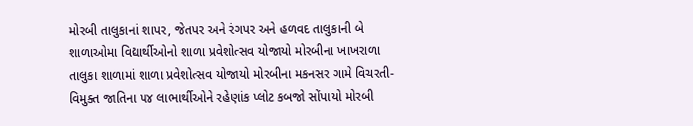મોરબી તાલુકાનાં શાપર, જેતપર અને રંગપર અને હળવદ તાલુકાની બે શાળાઓમા વિદ્યાર્થીઓનો શાળા પ્રવેશોત્સવ યોજાયો મોરબીના ખાખરાળા તાલુકા શાળામાં શાળા પ્રવેશોત્સવ યોજાયો મોરબીના મકનસર ગામે વિચરતી-વિમુક્ત જાતિના ૫૪ લાભાર્થીઓને રહેણાંક પ્લોટ કબજો સોંપાયો મોરબી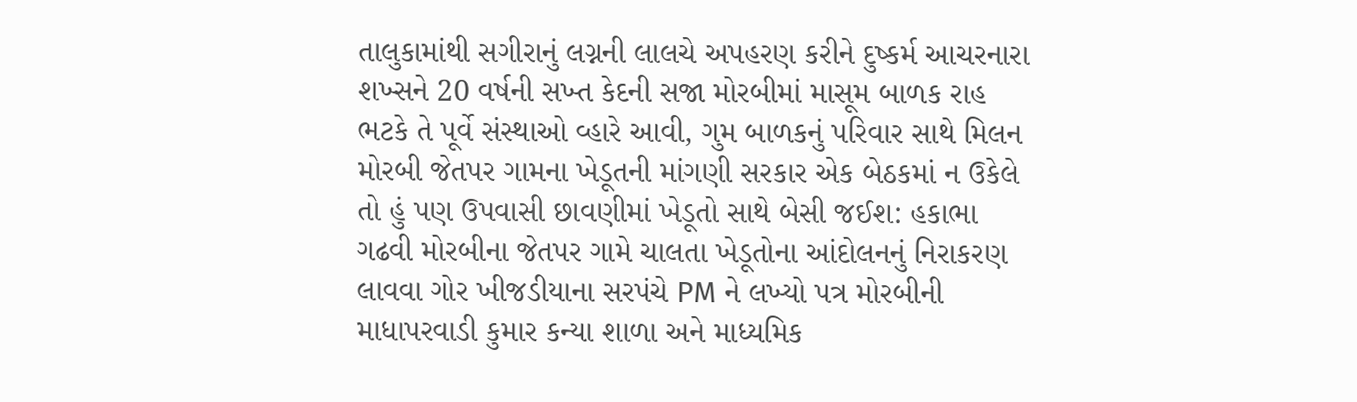તાલુકામાંથી સગીરાનું લગ્નની લાલચે અપહરણ કરીને દુષ્કર્મ આચરનારા શખ્સને 20 વર્ષની સખ્ત કેદની સજા મોરબીમાં માસૂમ બાળક રાહ ભટકે તે પૂર્વે સંસ્થાઓ વ્હારે આવી, ગુમ બાળકનું પરિવાર સાથે મિલન મોરબી જેતપર ગામના ખેડૂતની માંગણી સરકાર એક બેઠકમાં ન ઉકેલે તો હું પણ ઉપવાસી છાવણીમાં ખેડૂતો સાથે બેસી જઈશ: હકાભા ગઢવી મોરબીના જેતપર ગામે ચાલતા ખેડૂતોના આંદોલનનું નિરાકરણ લાવવા ગોર ખીજડીયાના સરપંચે PM ને લખ્યો પત્ર મોરબીની માધાપરવાડી કુમાર કન્યા શાળા અને માધ્યમિક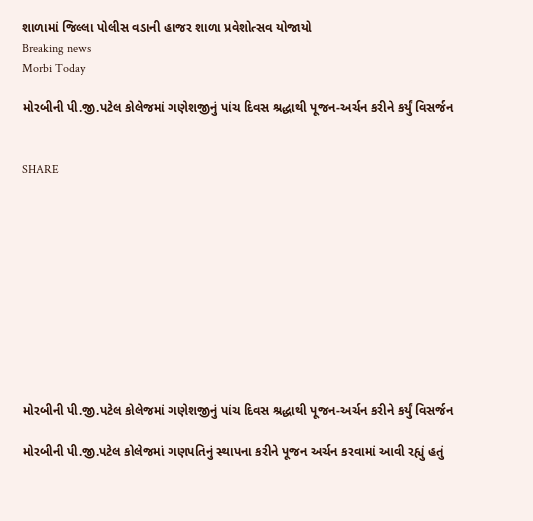શાળામાં જિલ્લા પોલીસ વડાની હાજર શાળા પ્રવેશોત્સવ યોજાયો
Breaking news
Morbi Today

મોરબીની પી.જી.પટેલ કોલેજમાં ગણેશજીનું પાંચ દિવસ શ્રદ્ધાથી પૂજન-અર્ચન કરીને કર્યું વિસર્જન


SHARE











મોરબીની પી.જી.પટેલ કોલેજમાં ગણેશજીનું પાંચ દિવસ શ્રદ્ધાથી પૂજન-અર્ચન કરીને કર્યું વિસર્જન

મોરબીની પી.જી.પટેલ કોલેજમાં ગણપતિનું સ્થાપના કરીને પૂજન અર્ચન કરવામાં આવી રહ્યું હતું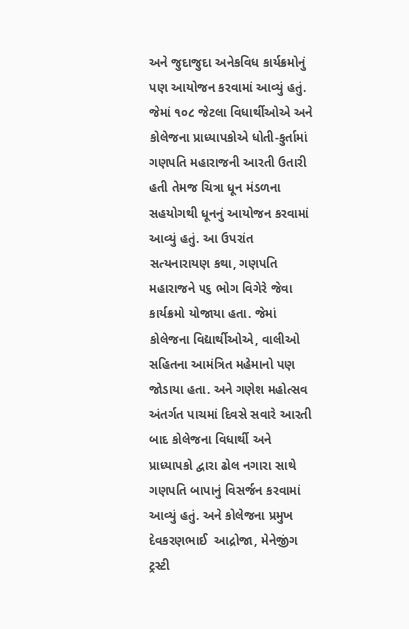અને જુદાજુદા અનેકવિધ કાર્યક્રમોનું પણ આયોજન કરવામાં આવ્યું હતું. જેમાં ૧૦૮ જેટલા વિધાર્થીઓએ અને કોલેજના પ્રાધ્યાપકોએ ધોતી-કુર્તામાં ગણપતિ મહારાજની આરતી ઉતારી હતી તેમજ ચિત્રા ધૂન મંડળના સહયોગથી ધૂનનું આયોજન કરવામાં આવ્યું હતું. આ ઉપરાંત સત્યનારાયણ કથા, ગણપતિ મહારાજને ૫૬ ભોગ વિગેરે જેવા કાર્યક્રમો યોજાયા હતા. જેમાં કોલેજના વિદ્યાર્થીઓએ, વાલીઓ સહિતના આમંત્રિત મહેમાનો પણ જોડાયા હતા. અને ગણેશ મહોત્સવ અંતર્ગત પાચમાં દિવસે સવારે આરતી બાદ કોલેજના વિધાર્થી અને પ્રાધ્યાપકો દ્વારા ઢોલ નગારા સાથે ગણપતિ બાપાનું વિસર્જન કરવામાં આવ્યું હતું. અને કોલેજના પ્રમુખ દેવકરણભાઈ  આદ્રોજા, મેનેજીંગ ટ્રસ્ટી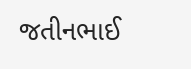જતીનભાઈ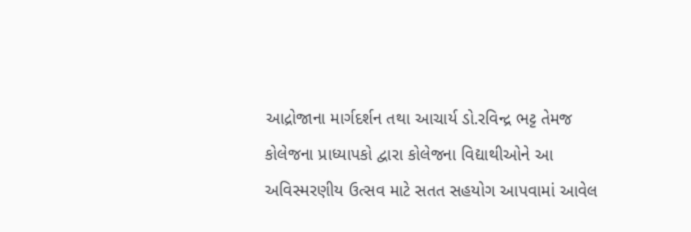આદ્રોજાના માર્ગદર્શન તથા આચાર્ય ડો.રવિન્દ્ર ભટ્ટ તેમજ કોલેજના પ્રાધ્યાપકો દ્વારા કોલેજના વિદ્યાથીઓને આ અવિસ્મરણીય ઉત્સવ માટે સતત સહયોગ આપવામાં આવેલ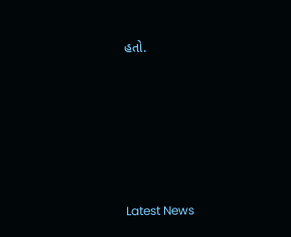હતો.






Latest News